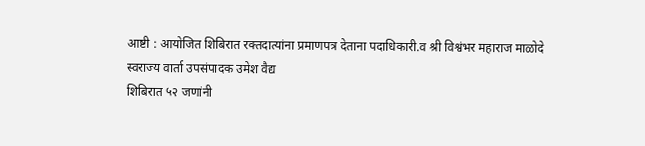आष्टी : आयोजित शिबिरात रक्तदात्यांना प्रमाणपत्र देताना पदाधिकारी.व श्री विश्वंभर महाराज माळोदे
स्वराज्य वार्ता उपसंपादक उमेश वैद्य
शिबिरात ५२ जणांनी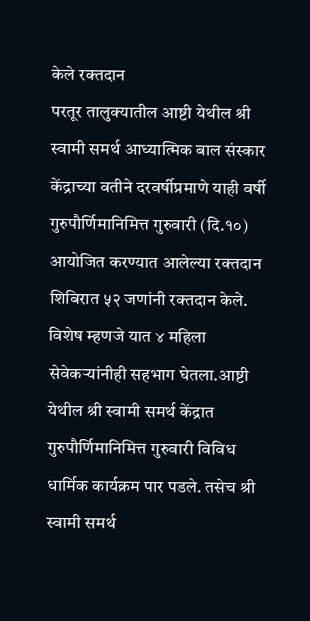केले रक्तदान
परतूर तालुक्यातील आष्टी येथील श्री स्वामी समर्थ आध्यात्मिक बाल संस्कार केंद्राच्या वतीने दरवर्षीप्रमाणे याही वर्षी गुरुपौर्णिमानिमित्त गुरुवारी (दि.१०) आयोजित करण्यात आलेल्या रक्तदान शिबिरात ५२ जणांनी रक्तदान केले. विशेष म्हणजे यात ४ महिला सेवेकऱ्यांनीही सहभाग घेतला.आष्टी येथील श्री स्वामी समर्थ केंद्रात गुरुपौर्णिमानिमित्त गुरुवारी विविध धार्मिक कार्यक्रम पार पडले. तसेच श्री स्वामी समर्थ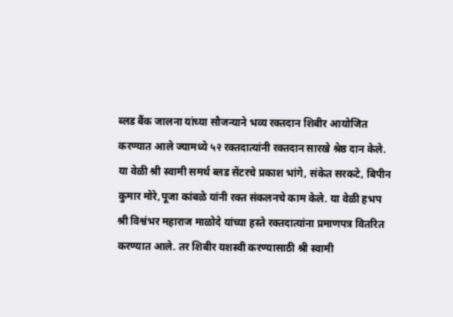ब्लड बैंक जालना यांच्या सौजन्याने भव्य रक्तदान शिबीर आयोजित करण्यात आले ज्यामध्ये ५२ रक्तदात्यांनी रक्तदान सारखे श्रेष्ठ दान केले. या वेळी श्री स्वामी समर्थ ब्लड सेंटरचे प्रकाश भांगे, संकेत सरकटे, बिपीन कुमार मोरे,पूजा कांबळे यांनी रक्त संकलनचे काम केले. या वेळी हभप श्री विश्वंभर महाराज माळोदे यांच्या हस्ते रक्तदात्यांना प्रमाणपत्र वितरित करण्यात आले. तर शिबीर यशस्वी करण्यासाठी श्री स्वामी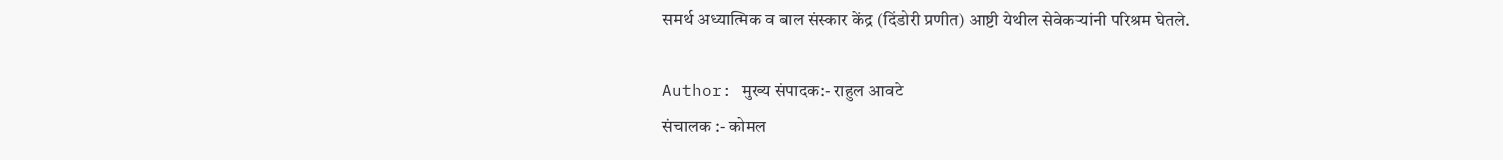समर्थ अध्यात्मिक व बाल संस्कार केंद्र (दिंडोरी प्रणीत) आष्टी येथील सेवेकऱ्यांनी परिश्रम घेतले.

Author: मुख्य संपादक:- राहुल आवटे
संचालक :- कोमल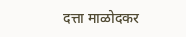दत्ता माळोदकर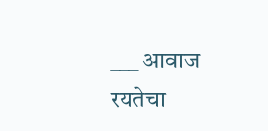___ आवाज रयतेचा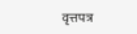वृत्तपत्र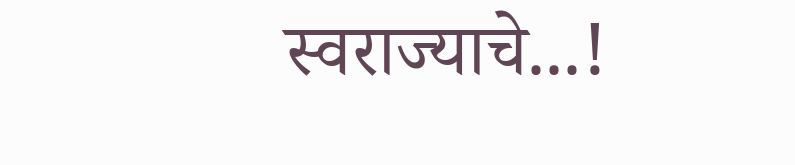स्वराज्याचे...!